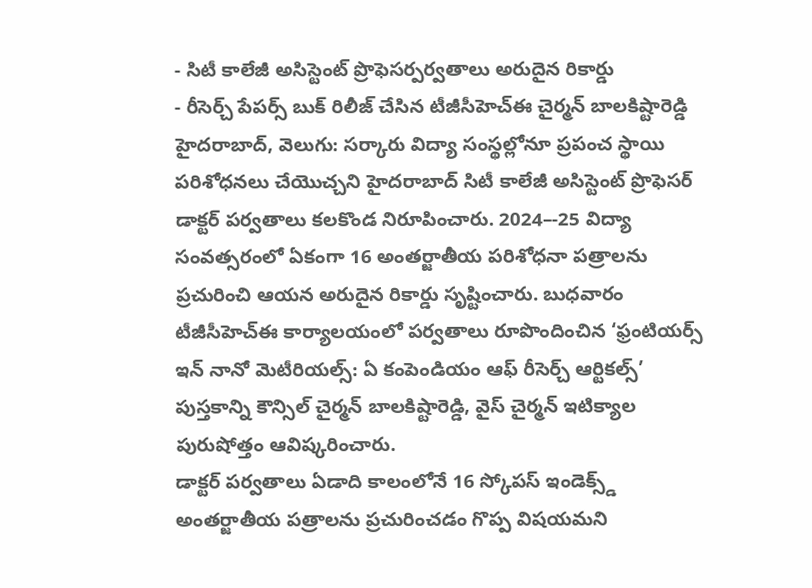- సిటీ కాలేజీ అసిస్టెంట్ ప్రొఫెసర్పర్వతాలు అరుదైన రికార్డు
- రీసెర్చ్ పేపర్స్ బుక్ రిలీజ్ చేసిన టీజీసీహెచ్ఈ చైర్మన్ బాలకిష్టారెడ్డి
హైదరాబాద్, వెలుగు: సర్కారు విద్యా సంస్థల్లోనూ ప్రపంచ స్థాయి పరిశోధనలు చేయొచ్చని హైదరాబాద్ సిటీ కాలేజీ అసిస్టెంట్ ప్రొఫెసర్ డాక్టర్ పర్వతాలు కలకొండ నిరూపించారు. 2024–-25 విద్యా సంవత్సరంలో ఏకంగా 16 అంతర్జాతీయ పరిశోధనా పత్రాలను ప్రచురించి ఆయన అరుదైన రికార్డు సృష్టించారు. బుధవారం టీజీసీహెచ్ఈ కార్యాలయంలో పర్వతాలు రూపొందించిన ‘ఫ్రంటియర్స్ ఇన్ నానో మెటీరియల్స్: ఏ కంపెండియం ఆఫ్ రీసెర్చ్ ఆర్టికల్స్’ పుస్తకాన్ని కౌన్సిల్ చైర్మన్ బాలకిష్టారెడ్డి, వైస్ చైర్మన్ ఇటిక్యాల పురుషోత్తం ఆవిష్కరించారు.
డాక్టర్ పర్వతాలు ఏడాది కాలంలోనే 16 స్కోపస్ ఇండెక్స్డ్ అంతర్జాతీయ పత్రాలను ప్రచురించడం గొప్ప విషయమని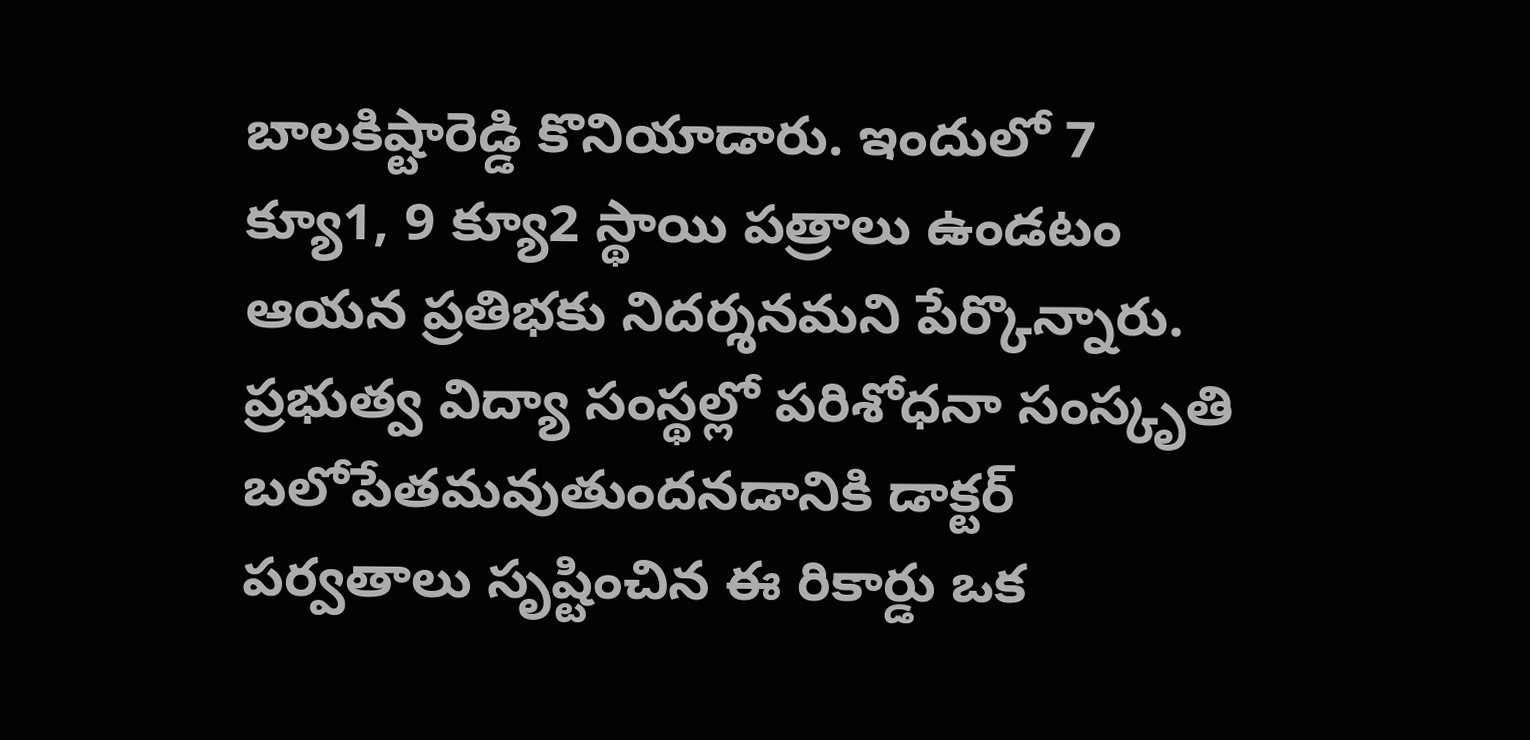బాలకిష్టారెడ్డి కొనియాడారు. ఇందులో 7 క్యూ1, 9 క్యూ2 స్థాయి పత్రాలు ఉండటం ఆయన ప్రతిభకు నిదర్శనమని పేర్కొన్నారు. ప్రభుత్వ విద్యా సంస్థల్లో పరిశోధనా సంస్కృతి బలోపేతమవుతుందనడానికి డాక్టర్ పర్వతాలు సృష్టించిన ఈ రికార్డు ఒక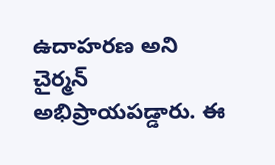ఉదాహరణ అని చైర్మన్ అభిప్రాయపడ్డారు. ఈ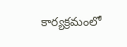కార్యక్రమంలో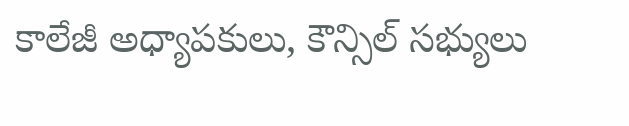కాలేజీ అధ్యాపకులు, కౌన్సిల్ సభ్యులు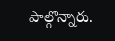పాల్గొన్నారు.